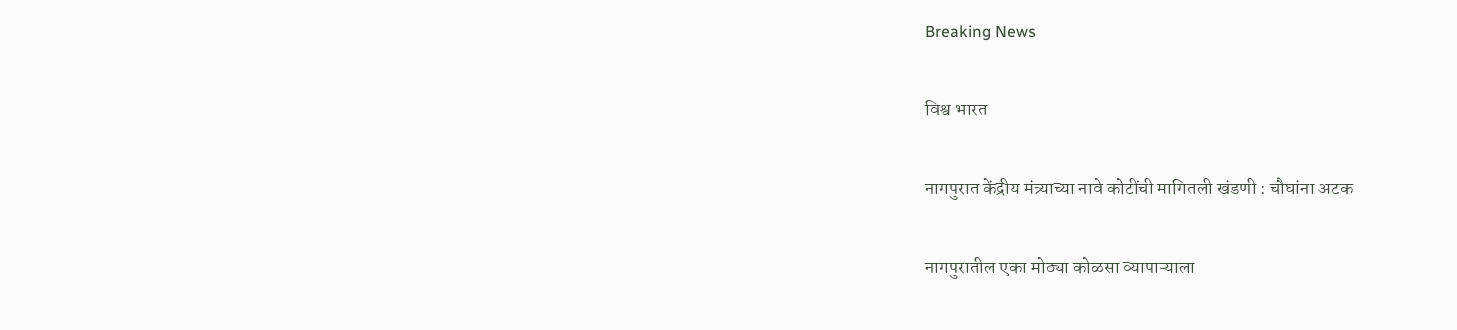Breaking News

विश्व भारत

नागपुरात केंद्रीय मंत्र्याच्या नावे कोटींची मागितली खंडणी : चौघांना अटक

नागपुरातील एका मोठ्या कोळसा व्यापाऱ्याला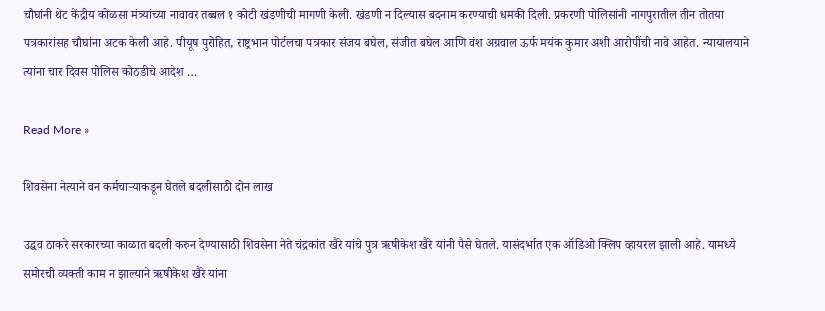चौघांनी थेट केंद्रीय कोळसा मंत्र्यांच्या नावावर तब्बल १ कोटी खंडणीची मागणी केली. खंडणी न दिल्यास बदनाम करण्याची धमकी दिली. प्रकरणी पोलिसांनी नागपुरातील तीन तोतया पत्रकारांसह चौघांना अटक केली आहे. पीयूष पुरोहित, राष्ट्रभान पोर्टलचा पत्रकार संजय बघेल, संजीत बघेल आणि वंश अग्रवाल ऊर्फ मयंक कुमार अशी आरोपींची नावे आहेत. न्यायालयाने त्यांना चार दिवस पोलिस कोठडीचे आदेश …

Read More »

शिवसेना नेत्याने वन कर्मचाऱ्याकडून घेतले बदलीसाठी दोन लाख

उद्धव ठाकरे सरकारच्या काळात बदली करुन देण्यासाठी शिवसेना नेते चंद्रकांत खैरे यांचे पुत्र ऋषीकेश खैरे यांनी पैसे घेतले. यासंदर्भात एक ऑडिओ क्लिप व्हायरल झाली आहे. यामध्ये समोरची व्यक्ती काम न झाल्याने ऋषीकेश खैरे यांना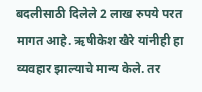बदलीसाठी दिलेले 2 लाख रुपये परत मागत आहे. ऋषीकेश खैरे यांनीही हा व्यवहार झाल्याचे मान्य केले. तर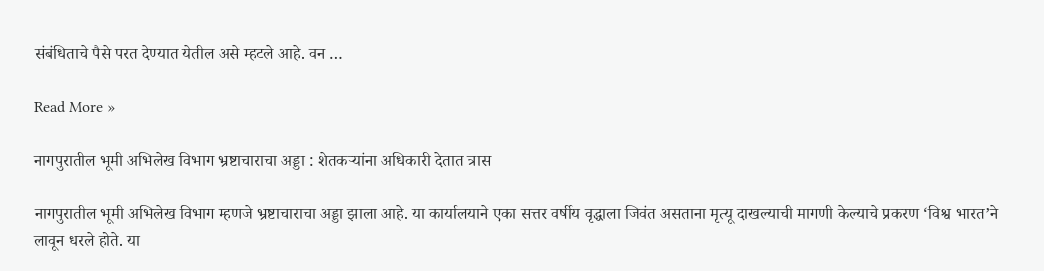संबंधिताचे पैसे परत देण्यात येतील असे म्हटले आहे. वन …

Read More »

नागपुरातील भूमी अभिलेख विभाग भ्रष्टाचाराचा अड्डा : शेतकऱ्यांना अधिकारी देतात त्रास

नागपुरातील भूमी अभिलेख विभाग म्हणजे भ्रष्टाचाराचा अड्डा झाला आहे. या कार्यालयाने एका सत्तर वर्षीय वृद्धाला जिवंत असताना मृत्यू दाखल्याची मागणी केल्याचे प्रकरण ‘विश्व भारत’ने लावून धरले होते. या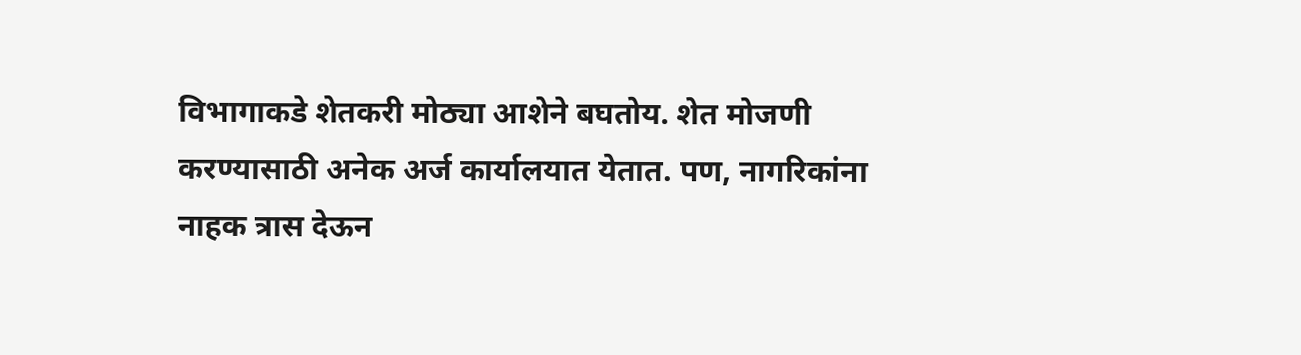विभागाकडे शेतकरी मोठ्या आशेने बघतोय. शेत मोजणी करण्यासाठी अनेक अर्ज कार्यालयात येतात. पण, नागरिकांना नाहक त्रास देऊन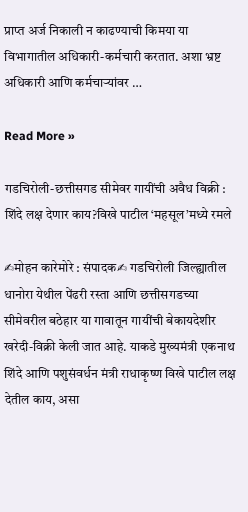प्राप्त अर्ज निकाली न काढण्याची किमया या विभागातील अधिकारी-कर्मचारी करतात. अशा भ्रष्ट अधिकारी आणि कर्मचाऱ्यांवर …

Read More »

गडचिरोली-छत्तीसगड सीमेवर गायींची अवैध विक्री : शिंदे लक्ष देणार काय?विखे पाटील ‘महसूल’मध्ये रमले

✍मोहन कारेमोरे : संपादक✍ गडचिरोली जिल्ह्यातील धानोरा येथील पेंढरी रस्ता आणि छत्तीसगडच्या सीमेवरील बठेहार या गावातून गायींची बेकायदेशीर खरेदी-विक्री केली जात आहे. याकडे मुख्यमंत्री एकनाथ शिंदे आणि पशुसंवर्धन मंत्री राधाकृष्ण विखे पाटील लक्ष देतील काय, असा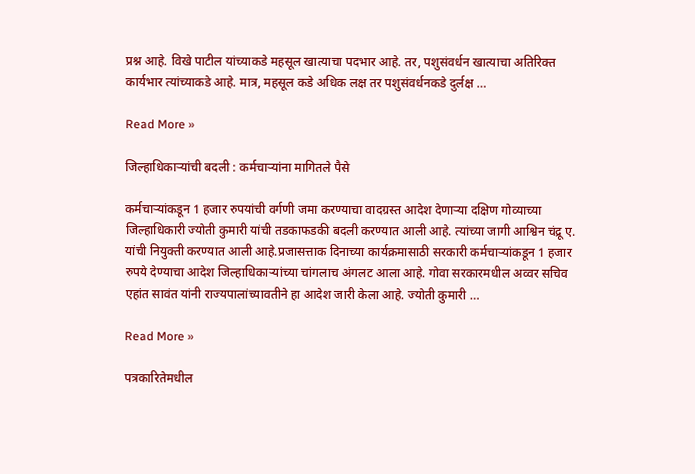प्रश्न आहे. विखे पाटील यांच्याकडे महसूल खात्याचा पदभार आहे. तर, पशुसंवर्धन खात्याचा अतिरिक्त कार्यभार त्यांच्याकडे आहे. मात्र, महसूल कडे अधिक लक्ष तर पशुसंवर्धनकडे दुर्लक्ष …

Read More »

जिल्हाधिकाऱ्यांची बदली : कर्मचाऱ्यांना मागितले पैसे

कर्मचाऱ्यांकडून 1 हजार रुपयांची वर्गणी जमा करण्याचा वादग्रस्त आदेश देणाऱ्या दक्षिण गोव्याच्या जिल्हाधिकारी ज्योती कुमारी यांची तडकाफडकी बदली करण्यात आली आहे. त्यांच्या जागी आश्विन चंद्रू ए. यांची नियुक्ती करण्यात आली आहे.प्रजासत्ताक दिनाच्या कार्यक्रमासाठी सरकारी कर्मचाऱ्यांकडून 1 हजार रुपये देण्याचा आदेश जिल्हाधिकाऱ्यांच्या चांगलाच अंगलट आला आहे. गोवा सरकारमधील अव्वर सचिव एहांत सावंत यांनी राज्यपालांच्यावतीने हा आदेश जारी केला आहे. ज्योती कुमारी …

Read More »

पत्रकारितेमधील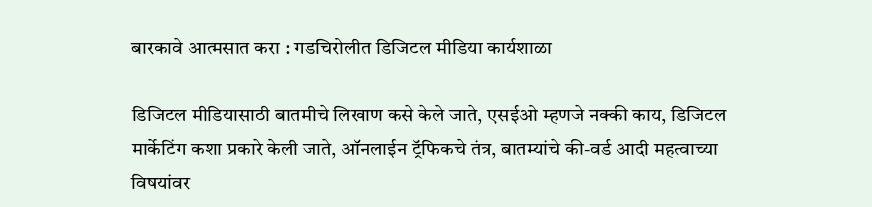बारकावे आत्मसात करा : गडचिरोलीत डिजिटल मीडिया कार्यशाळा

डिजिटल मीडियासाठी बातमीचे लिखाण कसे केले जाते, एसईओ म्हणजे नक्की काय, डिजिटल मार्केटिंग कशा प्रकारे केली जाते, ऑनलाईन ट्रॅफिकचे तंत्र, बातम्यांचे की-वर्ड आदी महत्वाच्या विषयांवर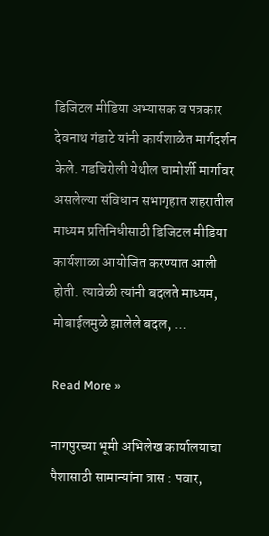डिजिटल मीडिया अभ्यासक व पत्रकार देवनाथ गंडाटे यांनी कार्यशाळेत मार्गदर्शन केले. गडचिरोली येथील चामोर्शी मार्गावर असलेल्या संविधान सभागृहात शहरातील माध्यम प्रतिनिधीसाठी डिजिटल मीडिया कार्यशाळा आयोजित करण्यात आली होती. त्यावेळी त्यांनी बदलते माध्यम, मोबाईलमुळे झालेले बदल, …

Read More »

नागपुरच्या भूमी अभिलेख कार्यालयाचा पैशासाठी सामान्यांना त्रास : पवार,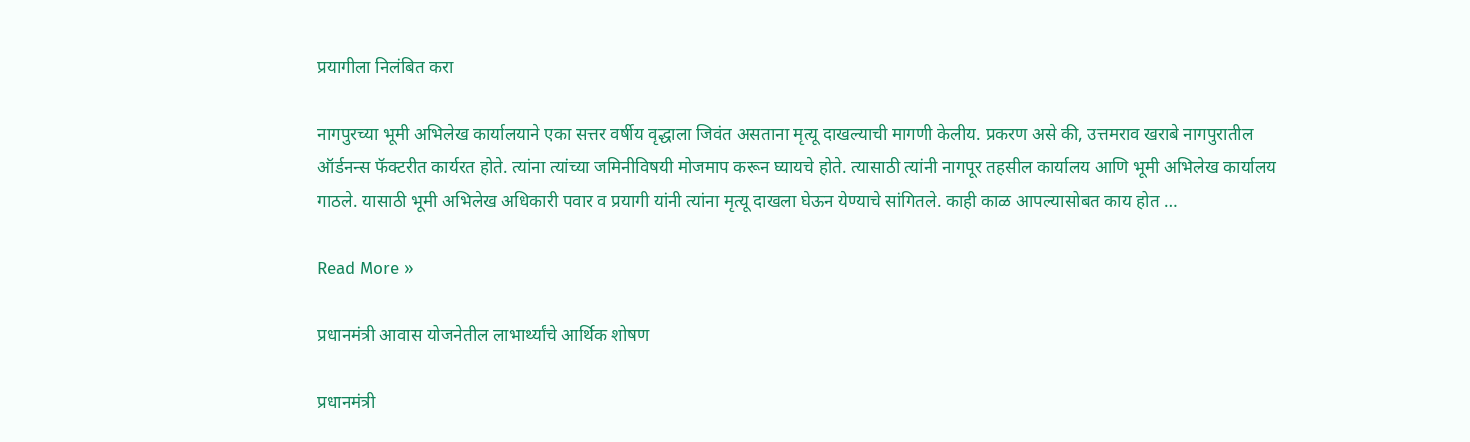प्रयागीला निलंबित करा

नागपुरच्या भूमी अभिलेख कार्यालयाने एका सत्तर वर्षीय वृद्धाला जिवंत असताना मृत्यू दाखल्याची मागणी केलीय. प्रकरण असे की, उत्तमराव खराबे नागपुरातील ऑर्डनन्स फॅक्टरीत कार्यरत होते. त्यांना त्यांच्या जमिनीविषयी मोजमाप करून घ्यायचे होते. त्यासाठी त्यांनी नागपूर तहसील कार्यालय आणि भूमी अभिलेख कार्यालय गाठले. यासाठी भूमी अभिलेख अधिकारी पवार व प्रयागी यांनी त्यांना मृत्यू दाखला घेऊन येण्याचे सांगितले. काही काळ आपल्यासोबत काय होत …

Read More »

प्रधानमंत्री आवास योजनेतील लाभार्थ्यांचे आर्थिक शोषण

प्रधानमंत्री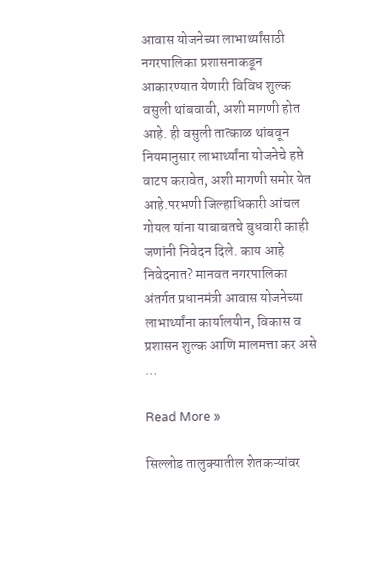आवास योजनेच्या लाभार्थ्यांसाठी नगरपालिका प्रशासनाकडून आकारण्यात येणारी विविध शुल्क वसुली थांबवावी, अशी मागणी होत आहे. ही वसुली तात्काळ थांबवून नियमानुसार लाभार्थ्यांना योजनेचे हप्ते वाटप करावेत, अशी मागणी समोर येत आहे.परभणी जिल्हाधिकारी आंचल गोयल यांना याबाबतचे बुधवारी काही जणांनी निवेदन दिले. काय आहे निवेदनात? मानवत नगरपालिका अंतर्गत प्रधानमंत्री आवास योजनेच्या लाभार्थ्यांना कार्यालयीन, विकास व प्रशासन शुल्क आणि मालमत्ता कर असे …

Read More »

सिल्लोड तालुक्यातील शेतकऱ्यांवर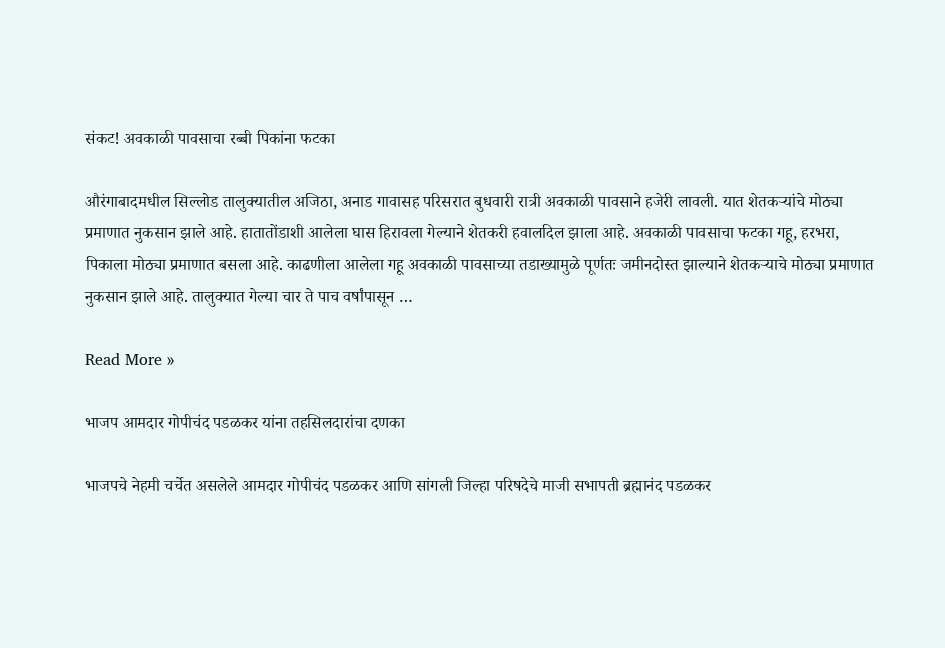संकट! अवकाळी पावसाचा रब्बी पिकांना फटका

औरंगाबादमधील सिल्लोड तालुक्यातील अजिठा, अनाड गावासह परिसरात बुधवारी रात्री अवकाळी पावसाने हजेरी लावली. यात शेतकऱ्यांचे मोठ्या प्रमाणात नुकसान झाले आहे. हातातोंडाशी आलेला घास हिरावला गेल्याने शेतकरी हवालदिल झाला आहे. अवकाळी पावसाचा फटका गहू, हरभरा, पिकाला मोठ्या प्रमाणात बसला आहे. काढणीला आलेला गहू अवकाळी पावसाच्या तडाख्यामुळे पूर्णतः जमीनदोस्त झाल्याने शेतकऱ्याचे मोठ्या प्रमाणात नुकसान झाले आहे. तालुक्यात गेल्या चार ते पाच वर्षांपासून …

Read More »

भाजप आमदार गोपीचंद पडळकर यांना तहसिलदारांचा दणका

भाजपचे नेहमी चर्चेत असलेले आमदार गोपीचंद पडळकर आणि सांगली जिल्हा परिषदेचे माजी सभापती ब्रह्मानंद पडळकर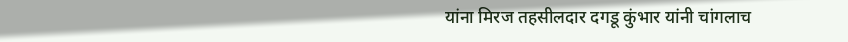यांना मिरज तहसीलदार दगडू कुंभार यांनी चांगलाच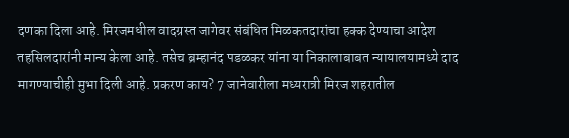दणका दिला आहे. मिरजमधील वादग्रस्त जागेवर संबंधित मिळकतदारांचा हक्क देण्याचा आदेश तहसिलदारांनी मान्य केला आहे. तसेच ब्रम्हानंद पडळकर यांना या निकालाबाबत न्यायालयामध्ये दाद मागण्याचीही मुभा दिली आहे. प्रकरण काय? 7 जानेवारीला मध्यरात्री मिरज शहरातील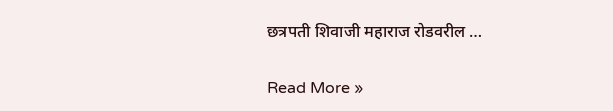छत्रपती शिवाजी महाराज रोडवरील …

Read More »